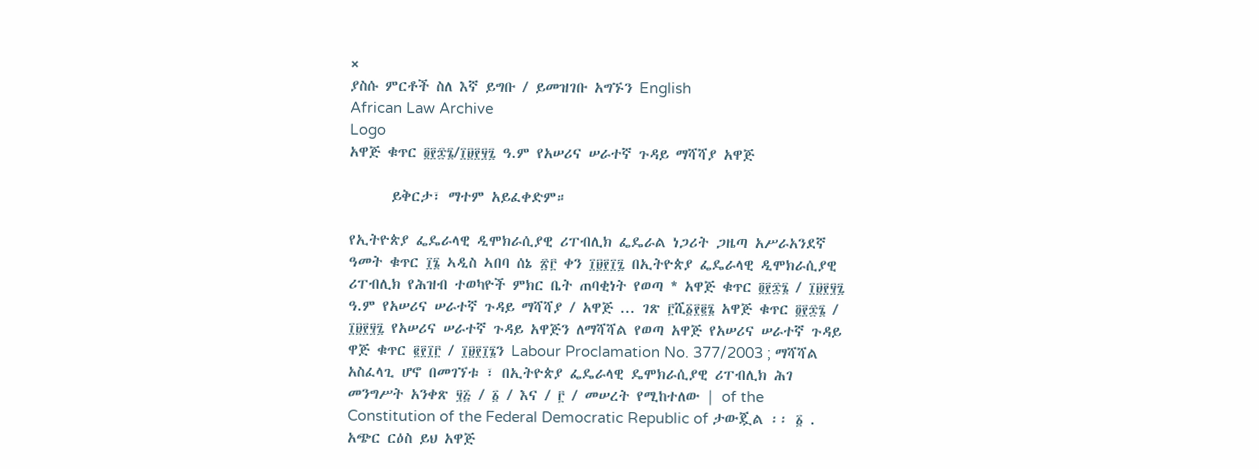×
ያስሱ ምርቶች ስለ እኛ ይግቡ / ይመዝገቡ አግኙን English
African Law Archive
Logo
አዋጅ ቁጥር ፬፻፷፮/፲፱፻፶፯ ዓ.ም የአሠሪና ሠራተኛ ጉዳይ ማሻሻያ አዋጅ

      ይቅርታ፣ ማተም አይፈቀድም።

የኢትዮጵያ ፌዴራላዊ ዲሞክራሲያዊ ሪፐብሊክ ፌዴራል ነጋሪት ጋዜጣ አሥራአንደኛ ዓመት ቁጥር ፲፮ ኣዲስ ኣበባ ሰኔ ፳፫ ቀን ፲፱፻፲፯ በኢትዮጵያ ፌዴራላዊ ዲሞክራሲያዊ ሪፐብሊክ የሕዝብ ተወካዮች ምክር ቤት ጠባቂነት የወጣ * አዋጅ ቁጥር ፬፻፷፮ / ፲፱፻፶፯ ዓ.ም የአሠሪና ሠራተኛ ጉዳይ ማሻሻያ / አዋጅ ... ገጽ ፫ሺ፩፻፪፮ አዋጅ ቁጥር ፬፻፷፮ / ፲፱፻፶፯ የአሠሪና ሠራተኛ ጉዳይ አዋጅን ለማሻሻል የወጣ አዋጅ የአሠሪና ሠራተኛ ጉዳይ ዋጅ ቁጥር ፪፻፲፫ / ፲፱፻፲፮ን Labour Proclamation No. 377/2003 ; ማሻሻል አስፈላጊ ሆኖ በመገኘቱ ፣ በኢትዮጵያ ፌዴራላዊ ዴሞክራሲያዊ ሪፐብሊክ ሕገ መንግሥት አንቀጽ ፶፭ / ፩ / እና / ፫ / መሠረት የሚከተለው | of the Constitution of the Federal Democratic Republic of ታውጇል ፡፡ ፩ . አጭር ርዕስ ይህ አዋጅ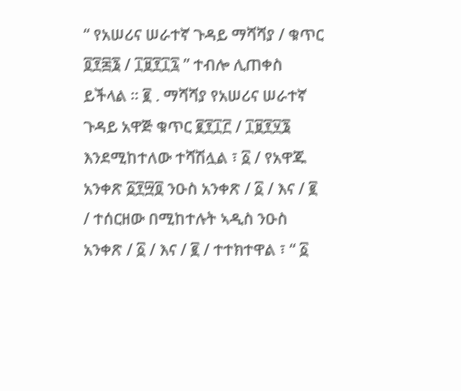“ የአሠሪና ሠራተኛ ጉዳይ ማሻሻያ / ቁጥር ፬፻፷፮ / ፲፱፻፲፯ ” ተብሎ ሊጠቀስ ይችላል ፡፡ ፪ . ማሻሻያ የአሠሪና ሠራተኛ ጉዳይ አዋጅ ቁጥር ፪፻፲፫ / ፲፱፻፶፮ እንደሚከተለው ተሻሽሏል ፣ ፩ / የአዋጁ አንቀጽ ፩፻፵፬ ንዑስ አንቀጽ / ፩ / እና / ፪ / ተሰርዘው በሚከተሉት ኣዲስ ንዑስ አንቀጽ / ፩ / እና / ፪ / ተተክተዋል ፣ “ ፩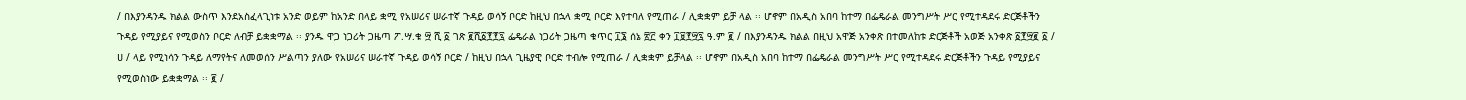/ በእያንዳንዱ ክልል ውስጥ እንደአስፈላጊነቱ አንድ ወይም ከአንድ በላይ ቋሚ የአሠሪና ሠራተኛ ጉዳይ ወሳኝ ቦርድ ከዚህ በኋላ ቋሚ ቦርድ እየተባለ የሚጠራ / ሊቋቋም ይቻ ላል ፡፡ ሆኖም በአዲስ አበባ ከተማ በፌዴራል መንግሥት ሥር የሚተዳደሩ ድርጅቶችን ጉዳይ የሚያይና የሚወስን ቦርድ ለብቻ ይቋቋማል ፡፡ ያንዱ ዋጋ ነጋሪት ጋዜጣ ፖ.ሣ.ቁ ፵ ሺ ፩ ገጽ ፪ሺ፩፻፻፯ ፌዴራል ነጋሪት ጋዜጣ ቁጥር ፲፮ ሰኔ ፳፫ ቀን ፲፱፻፵፯ ዓ.ም ፪ / በእያንዳንዱ ክልል በዚህ አዋጅ አንቀጽ በተመለከቱ ድርጅቶች አወጅ አንቀጽ ፩፻፵፪ ፩ / ሀ / ላይ የሚነሳን ጉዳይ ለማየትና ለመወሰን ሥልጣን ያለው የአሠሪና ሠራተኛ ጉዳይ ወሳኝ ቦርድ / ከዚህ በኋላ ጊዜያዊ ቦርድ ተብሎ የሚጠራ / ሊቋቋም ይቻላል ፡፡ ሆኖም በአዲስ አበባ ከተማ በፌዴራል መንግሥት ሥር የሚተዳደሩ ድርጅቶችን ጉዳይ የሚያይና የሚወስነው ይቋቋማል ፡፡ ፪ /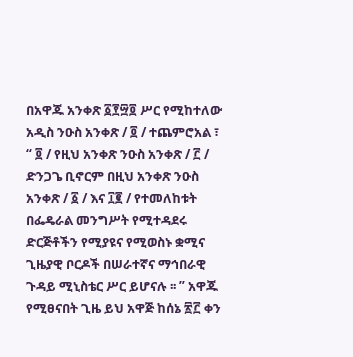በአዋጁ አንቀጽ ፩፻፵፬ ሥር የሚከተለው አዲስ ንዑስ አንቀጽ / ፬ / ተጨምሮአል ፣ “ ፬ / የዚህ አንቀጽ ንዑስ አንቀጽ / ፫ / ድንጋጌ ቢኖርም በዚህ አንቀጽ ንዑስ አንቀጽ / ፩ / እና ፲፪ / የተመለከቱት በፌዴራል መንግሥት የሚተዳደሩ ድርጅቶችን የሚያዩና የሚወስኑ ቋሚና ጊዜያዊ ቦርዶች በሠራተኛና ማኅበራዊ ጉዳይ ሚኒስቴር ሥር ይሆናሉ ፡፡ ” አዋጁ የሚፀናበት ጊዜ ይህ አዋጅ ከሰኔ ፳፫ ቀን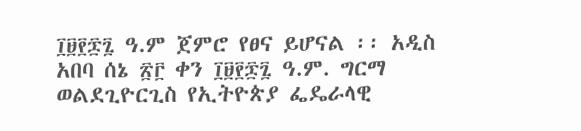፲፱፻፷፯ ዓ.ም ጀምሮ የፀና ይሆናል ፡፡ አዲስ አበባ ሰኔ ፳፫ ቀን ፲፱፻፷፯ ዓ.ም. ግርማ ወልደጊዮርጊስ የኢትዮጵያ ፌዴራላዊ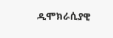ዲሞክራሲያዊ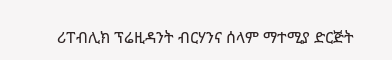ሪፐብሊክ ፕሬዚዳንት ብርሃንና ሰላም ማተሚያ ድርጅት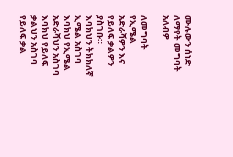ሙሉውን ሰነድ ለማየት መግባት አለብዎ

ለመግባት የኢሜል አድራሻዎን እና የይለፍ ቃልዎን ያስገቡ።
እባክህን ትክክለኛ ኢሜል አስገባ
እባክህ የኢሜል አድራሻህን አስገባ
እባክህ የይለፍ ቃልህን አስገባ
የይለፍ ቃል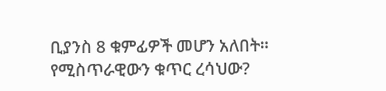ቢያንስ 8 ቁምፊዎች መሆን አለበት።
የሚስጥራዊውን ቁጥር ረሳህው?